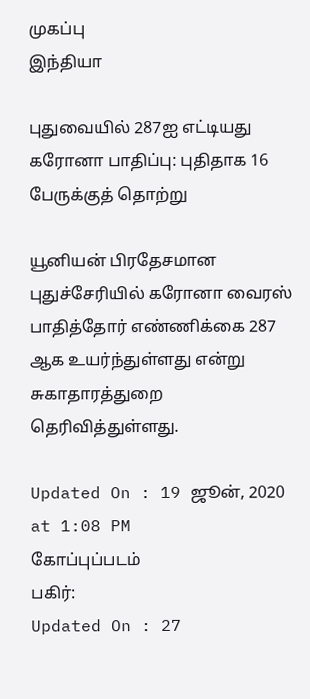முகப்பு
இந்தியா

புதுவையில் 287ஐ எட்டியது கரோனா பாதிப்பு: புதிதாக 16 பேருக்குத் தொற்று

யூனியன் பிரதேசமான புதுச்சேரியில் கரோனா வைரஸ் பாதித்தோர் எண்ணிக்கை 287 ஆக உயர்ந்துள்ளது என்று சுகாதாரத்துறை தெரிவித்துள்ளது.

Updated On : 19 ஜூன், 2020 at 1:08 PM
கோப்புப்படம்
பகிர்:
Updated On : 27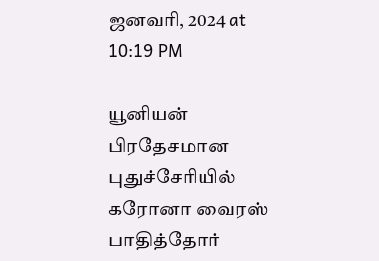ஜனவரி, 2024 at 10:19 PM

யூனியன் பிரதேசமான புதுச்சேரியில் கரோனா வைரஸ் பாதித்தோர்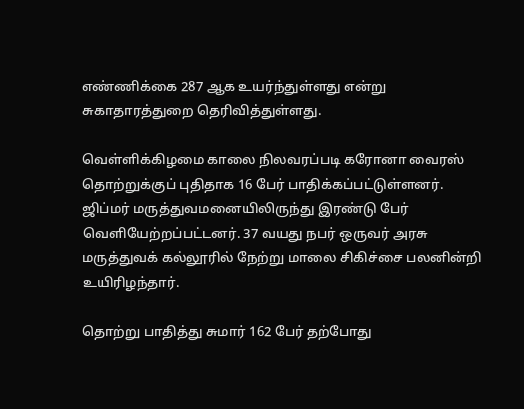எண்ணிக்கை 287 ஆக உயர்ந்துள்ளது என்று சுகாதாரத்துறை தெரிவித்துள்ளது.

வெள்ளிக்கிழமை காலை நிலவரப்படி கரோனா வைரஸ் தொற்றுக்குப் புதிதாக 16 பேர் பாதிக்கப்பட்டுள்ளனர். ஜிப்மர் மருத்துவமனையிலிருந்து இரண்டு பேர் வெளியேற்றப்பட்டனர். 37 வயது நபர் ஒருவர் அரசு மருத்துவக் கல்லூரில் நேற்று மாலை சிகிச்சை பலனின்றி உயிரிழந்தார்.

தொற்று பாதித்து சுமார் 162 பேர் தற்போது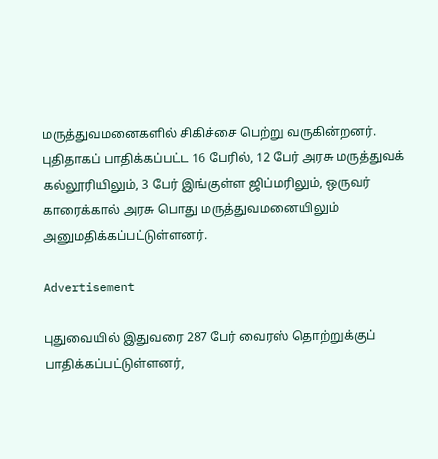மருத்துவமனைகளில் சிகிச்சை பெற்று வருகின்றனர். புதிதாகப் பாதிக்கப்பட்ட 16 பேரில், 12 பேர் அரசு மருத்துவக் கல்லூரியிலும், 3 பேர் இங்குள்ள ஜிப்மரிலும், ஒருவர் காரைக்கால் அரசு பொது மருத்துவமனையிலும் அனுமதிக்கப்பட்டுள்ளனர்.

Advertisement

புதுவையில் இதுவரை 287 பேர் வைரஸ் தொற்றுக்குப் பாதிக்கப்பட்டுள்ளனர்,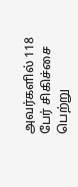அவர்களில் 118 பேர் சிகிச்சை பெற்று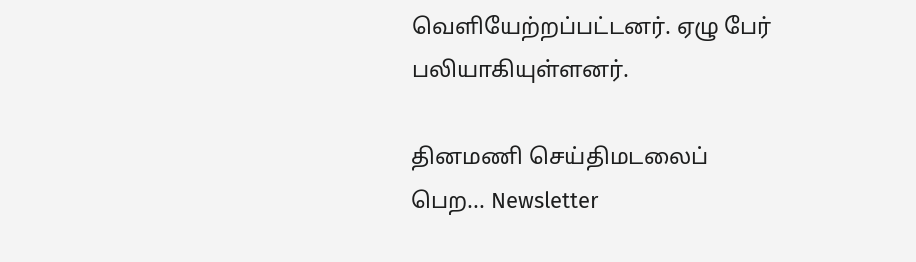வெளியேற்றப்பட்டனர். ஏழு பேர் பலியாகியுள்ளனர்.

தினமணி செய்திமடலைப் பெற... Newsletter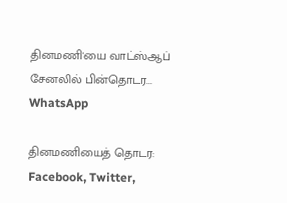தினமணி'யை வாட்ஸ்ஆப் சேனலில் பின்தொடர... WhatsApp

தினமணியைத் தொடர: Facebook, Twitter,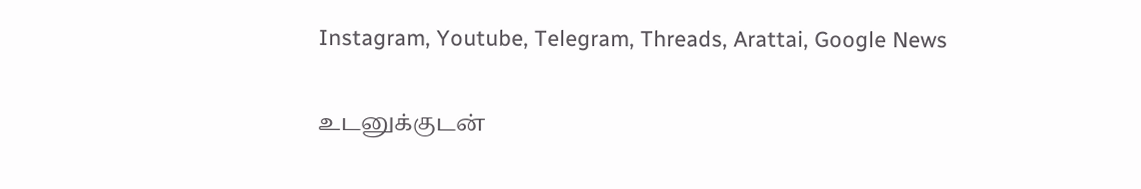Instagram, Youtube, Telegram, Threads, Arattai, Google News

உடனுக்குடன்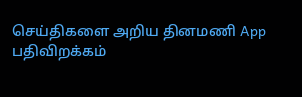செய்திகளை அறிய தினமணி App பதிவிறக்கம்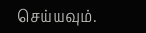செய்யவும்.